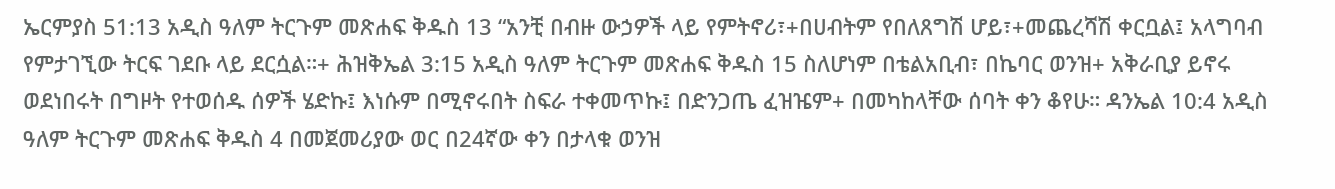ኤርምያስ 51:13 አዲስ ዓለም ትርጉም መጽሐፍ ቅዱስ 13 “አንቺ በብዙ ውኃዎች ላይ የምትኖሪ፣+በሀብትም የበለጸግሽ ሆይ፣+መጨረሻሽ ቀርቧል፤ አላግባብ የምታገኚው ትርፍ ገደቡ ላይ ደርሷል።+ ሕዝቅኤል 3:15 አዲስ ዓለም ትርጉም መጽሐፍ ቅዱስ 15 ስለሆነም በቴልአቢብ፣ በኬባር ወንዝ+ አቅራቢያ ይኖሩ ወደነበሩት በግዞት የተወሰዱ ሰዎች ሄድኩ፤ እነሱም በሚኖሩበት ስፍራ ተቀመጥኩ፤ በድንጋጤ ፈዝዤም+ በመካከላቸው ሰባት ቀን ቆየሁ። ዳንኤል 10:4 አዲስ ዓለም ትርጉም መጽሐፍ ቅዱስ 4 በመጀመሪያው ወር በ24ኛው ቀን በታላቁ ወንዝ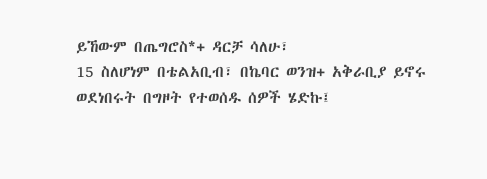ይኸውም በጤግሮስ*+ ዳርቻ ሳለሁ፣
15 ስለሆነም በቴልአቢብ፣ በኬባር ወንዝ+ አቅራቢያ ይኖሩ ወደነበሩት በግዞት የተወሰዱ ሰዎች ሄድኩ፤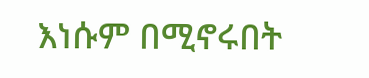እነሱም በሚኖሩበት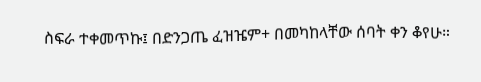ስፍራ ተቀመጥኩ፤ በድንጋጤ ፈዝዤም+ በመካከላቸው ሰባት ቀን ቆየሁ።